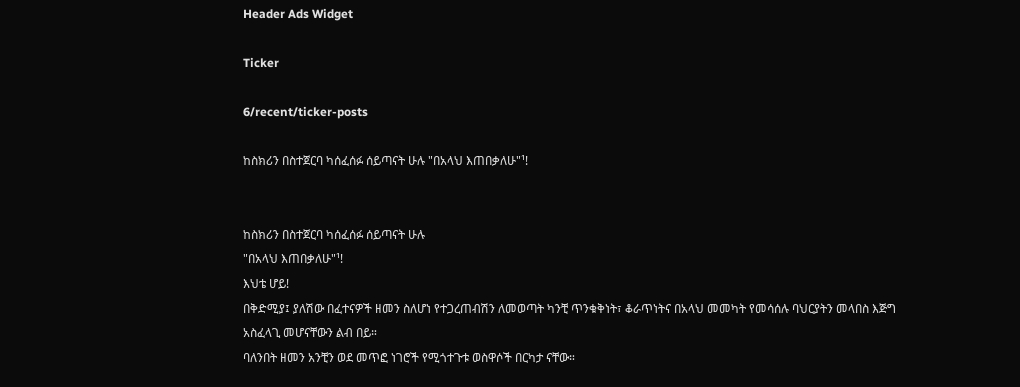Header Ads Widget

Ticker

6/recent/ticker-posts

ከስክሪን በስተጀርባ ካሰፈሰፉ ሰይጣናት ሁሉ "በአላህ እጠበቃለሁ"¹!


ከስክሪን በስተጀርባ ካሰፈሰፉ ሰይጣናት ሁሉ
"በአላህ እጠበቃለሁ"¹!
እህቴ ሆይ!
በቅድሚያ፤ ያለሽው በፈተናዎች ዘመን ስለሆነ የተጋረጠብሽን ለመወጣት ካንቺ ጥንቁቅነት፣ ቆራጥነትና በአላህ መመካት የመሳሰሉ ባህርያትን መላበስ እጅግ አስፈላጊ መሆናቸውን ልብ በይ።
ባለንበት ዘመን አንቺን ወደ መጥፎ ነገሮች የሚጎተጉቱ ወስዋሶች በርካታ ናቸው።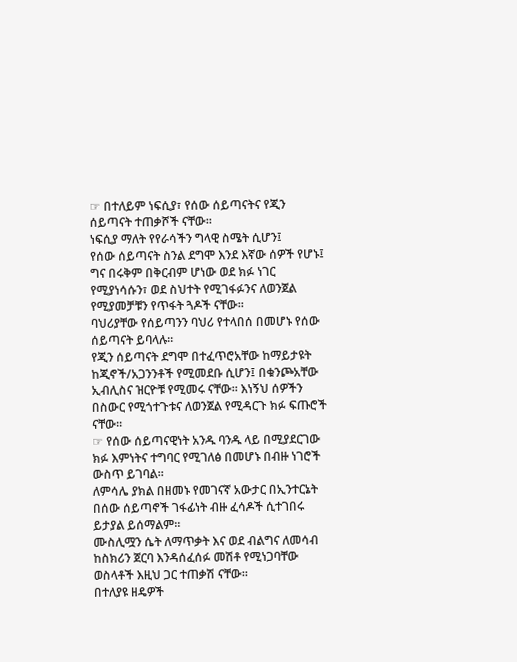☞ በተለይም ነፍሲያ፣ የሰው ሰይጣናትና የጂን ሰይጣናት ተጠቃሾች ናቸው።
ነፍሲያ ማለት የየራሳችን ግላዊ ስሜት ሲሆን፤
የሰው ሰይጣናት ስንል ደግሞ እንደ እኛው ሰዎች የሆኑ፤ ግና በሩቅም በቅርብም ሆነው ወደ ክፉ ነገር የሚያነሳሱን፣ ወደ ስህተት የሚገፋፉንና ለወንጀል የሚያመቻቹን የጥፋት ጓዶች ናቸው።
ባህሪያቸው የሰይጣንን ባህሪ የተላበሰ በመሆኑ የሰው ሰይጣናት ይባላሉ።
የጂን ሰይጣናት ደግሞ በተፈጥሮአቸው ከማይታዩት ከጂኖች/አጋንንቶች የሚመደቡ ሲሆን፤ በቁንጮአቸው ኢብሊስና ዝርዮቹ የሚመሩ ናቸው። እነኝህ ሰዎችን በስውር የሚጎተጉቱና ለወንጀል የሚዳርጉ ክፉ ፍጡሮች ናቸው።
☞ የሰው ሰይጣናዊነት አንዱ ባንዱ ላይ በሚያደርገው ክፉ እምነትና ተግባር የሚገለፅ በመሆኑ በብዙ ነገሮች ውስጥ ይገባል።
ለምሳሌ ያክል በዘመኑ የመገናኛ አውታር በኢንተርኔት በሰው ሰይጣኖች ገፋፊነት ብዙ ፈሳዶች ሲተገበሩ ይታያል ይሰማልም።
ሙስሊሟን ሴት ለማጥቃት እና ወደ ብልግና ለመሳብ ከስክሪን ጀርባ እንዳሰፈሰፉ መሽቶ የሚነጋባቸው ወስላቶች እዚህ ጋር ተጠቃሽ ናቸው።
በተለያዩ ዘዴዎች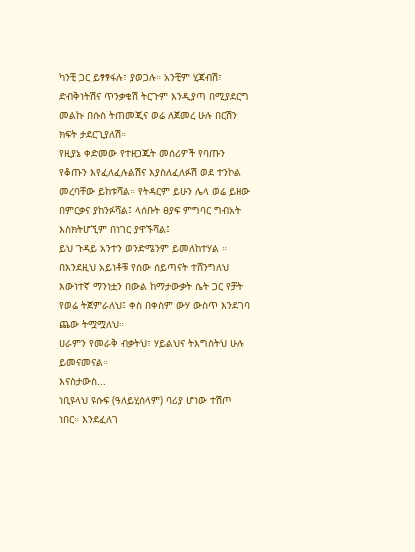ካንቺ ጋር ይፃፃፋሉ፣ ያወጋሉ። አንቺም ሂጃብሽ፣ ድብቅነትሽና ጥንቃቄሽ ትርጉም እንዲያጣ በሚያደርግ መልኩ በሱስ ትጠመጂና ወሬ ለጀመረ ሁሉ በርሽን ክፍት ታደርጊያለሽ።
የዚያኔ ቀድመው የተዘጋጁት መሰሪዎች የባጡን የቆጡን እየፈለፈሉልሽና እያስለፈለፉሽ ወደ ተንኮል መረባቸው ይከቱሻል። የትዳርም ይሁን ሌላ ወሬ ይዘው በምርቃና ያከንፉሻል፤ ላሰቡት ፀያፍ ምግባር ግብአት እስክትሆኚም በነገር ያዋኙሻል፤
ይህ ጉዳይ አንተን ወንድሜንም ይመለከተሃል ።
በእንደዚህ አይነቶቹ የሰው ሰይጣናት ተሸንግለህ እውነተኛ ማንነቷን በውል ከማታውቃት ሴት ጋር የቻት የወሬ ትጀምራለህ፤ ቀስ በቀስም ውሃ ውስጥ እንደገባ ጨው ትሟሟለህ።
ሀራምን የመራቅ ብቃትህ፣ ሃይልህና ትእግስትህ ሁሉ ይመናመናል።
እናስታውስ...
ነቢዩላህ ዩሱፍ (ዓለይሂሰላም) ባሪያ ሆነው ተሽጦ ነበር። እንደፈለገ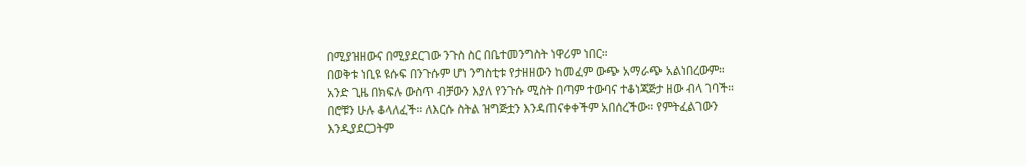በሚያዝዘውና በሚያደርገው ንጉስ ስር በቤተመንግስት ነዋሪም ነበር።
በወቅቱ ነቢዩ ዩሱፍ በንጉሱም ሆነ ንግስቲቱ የታዘዘውን ከመፈም ውጭ አማራጭ አልነበረውም።
አንድ ጊዜ በክፍሉ ውስጥ ብቻውን እያለ የንጉሱ ሚስት በጣም ተውባና ተቆነጃጅታ ዘው ብላ ገባች። በሮቹን ሁሉ ቆላለፈች። ለእርሱ ስትል ዝግጅቷን እንዳጠናቀቀችም አበሰረችው። የምትፈልገውን እንዲያደርጋትም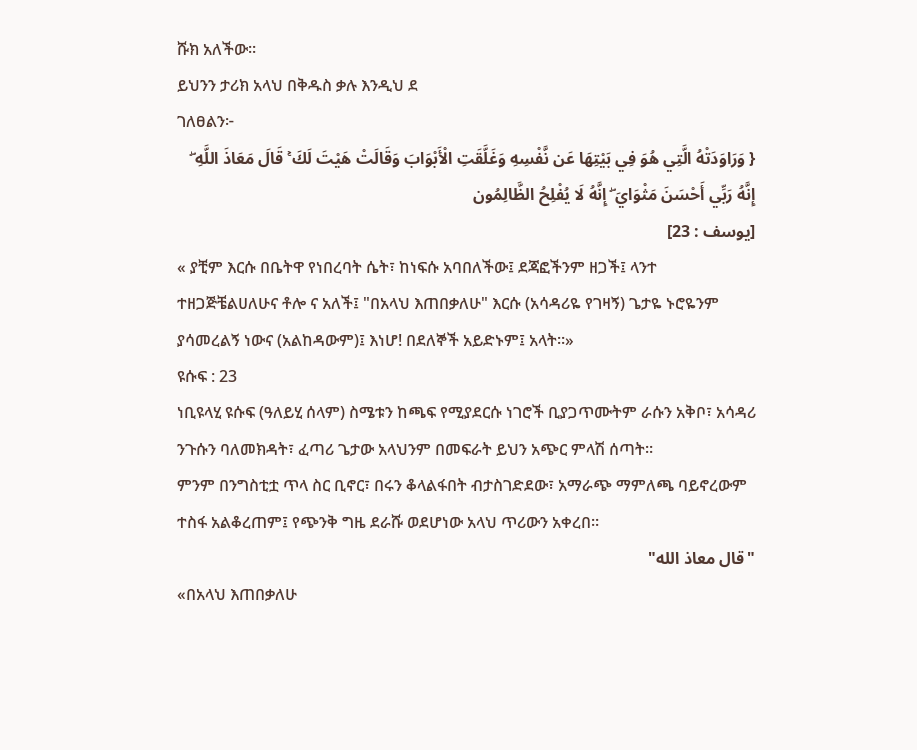ሹክ አለችው።
ይህንን ታሪክ አላህ በቅዱስ ቃሉ እንዲህ ደ
ገለፀልን፦
{ وَرَاوَدَتْهُ الَّتِي هُوَ فِي بَيْتِهَا عَن نَّفْسِهِ وَغَلَّقَتِ الْأَبْوَابَ وَقَالَتْ هَيْتَ لَكَ ۚ قَالَ مَعَاذَ اللَّهِ ۖ إِنَّهُ رَبِّي أَحْسَنَ مَثْوَايَ ۖ إِنَّهُ لَا يُفْلِحُ الظَّالِمُون
[يوسف : 23]
« ያቺም እርሱ በቤትዋ የነበረባት ሴት፣ ከነፍሱ አባበለችው፤ ደጃፎችንም ዘጋች፤ ላንተ ተዘጋጅቼልሀለሁና ቶሎ ና አለች፤ "በአላህ እጠበቃለሁ" እርሱ (አሳዳሪዬ የገዛኝ) ጌታዬ ኑሮዬንም ያሳመረልኝ ነውና (አልከዳውም)፤ እነሆ! በደለኞች አይድኑም፤ አላት።»
ዩሱፍ : 23
ነቢዩላሂ ዩሱፍ (ዓለይሂ ሰላም) ስሜቱን ከጫፍ የሚያደርሱ ነገሮች ቢያጋጥሙትም ራሱን አቅቦ፣ አሳዳሪ ንጉሱን ባለመክዳት፣ ፈጣሪ ጌታው አላህንም በመፍራት ይህን አጭር ምላሽ ሰጣት።
ምንም በንግስቲቷ ጥላ ስር ቢኖር፣ በሩን ቆላልፋበት ብታስገድደው፣ አማራጭ ማምለጫ ባይኖረውም ተስፋ አልቆረጠም፤ የጭንቅ ግዜ ደራሹ ወደሆነው አላህ ጥሪውን አቀረበ።
"قال معاذ الله"
«በአላህ እጠበቃለሁ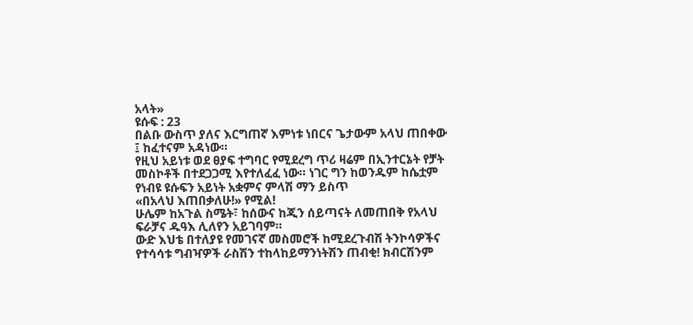አላት»
ዩሱፍ : 23
በልቡ ውስጥ ያለና እርግጠኛ እምነቱ ነበርና ጌታውም አላህ ጠበቀው ፤ ከፈተናም አዳነው።
የዚህ አይነቱ ወደ ፀያፍ ተግባር የሚደረግ ጥሪ ዛሬም በኢንተርኔት የቻት መስኮቶች በተደጋጋሚ እየተለፈፈ ነው። ነገር ግን ከወንዱም ከሴቷም የነብዩ ዩሱፍን አይነት አቋምና ምላሽ ማን ይስጥ
«በአላህ እጠበቃለሁ!» የሚል!
ሁሌም ከአጉል ስሜት፣ ከሰውና ከጂን ሰይጣናት ለመጠበቅ የአላህ ፍራቻና ዱዓእ ሊለየን አይገባም።
ውድ እህቴ በተለያዩ የመገናኛ መስመሮች ከሚደረጉብሽ ትንኮሳዎችና የተሳሳቱ ግብዣዎች ራስሽን ተከላከይማንነትሽን ጠብቂ! ክብርሽንም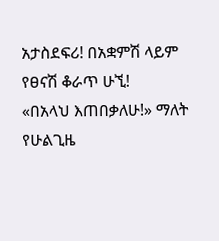አታስደፍሪ! በአቋምሽ ላይም የፀናሽ ቆራጥ ሁኚ!
«በአላህ እጠበቃለሁ!» ማለት የሁልጊዜ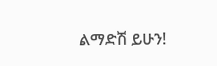ልማድሽ ይሁን!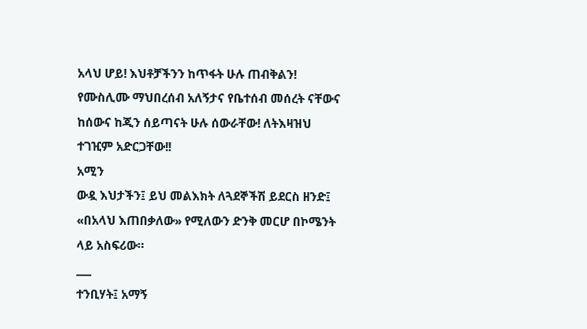አላህ ሆይ! እህቶቻችንን ከጥፋት ሁሉ ጠብቅልን! የሙስሊሙ ማህበረሰብ አለኝታና የቤተሰብ መሰረት ናቸውና ከሰውና ከጂን ሰይጣናት ሁሉ ሰውራቸው! ለትእዛዝህ ተገዢም አድርጋቸው!!
አሚን
ውዷ እህታችን፤ ይህ መልእክት ለጓደኞችሽ ይደርስ ዘንድ፤ «በአላህ እጠበቃለው» የሚለውን ድንቅ መርሆ በኮሜንት ላይ አስፍሪው።
___
ተንቢሃት፤ አማኝ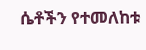ሴቶችን የተመለከቱ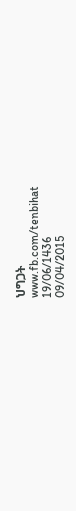ህግጋት
www.fb.com/tenbihat
19/06/1436
09/04/2015